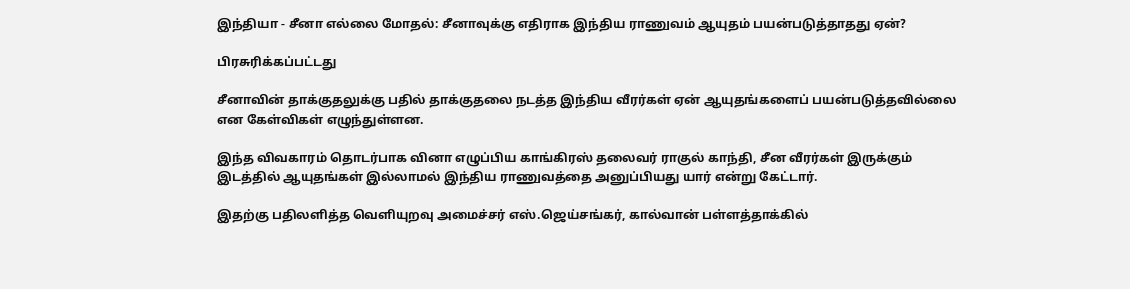இந்தியா - சீனா எல்லை மோதல்: சீனாவுக்கு எதிராக இந்திய ராணுவம் ஆயுதம் பயன்படுத்தாதது ஏன்?

பிரசுரிக்கப்பட்டது

சீனாவின் தாக்குதலுக்கு பதில் தாக்குதலை நடத்த இந்திய வீரர்கள் ஏன் ஆயுதங்களைப் பயன்படுத்தவில்லை என கேள்விகள் எழுந்துள்ளன.

இந்த விவகாரம் தொடர்பாக வினா எழுப்பிய காங்கிரஸ் தலைவர் ராகுல் காந்தி, சீன வீரர்கள் இருக்கும் இடத்தில் ஆயுதங்கள் இல்லாமல் இந்திய ராணுவத்தை அனுப்பியது யார் என்று கேட்டார்.

இதற்கு பதிலளித்த வெளியுறவு அமைச்சர் எஸ்.ஜெய்சங்கர், கால்வான் பள்ளத்தாக்கில்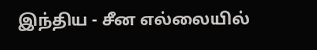இந்திய - சீன எல்லையில்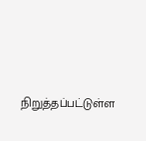நிறுத்தப்பட்டுள்ள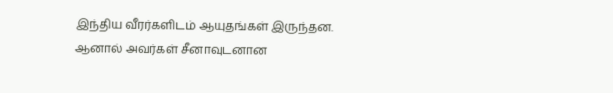இந்திய வீரர்களிடம் ஆயுதங்கள் இருந்தன. ஆனால் அவர்கள் சீனாவுடனான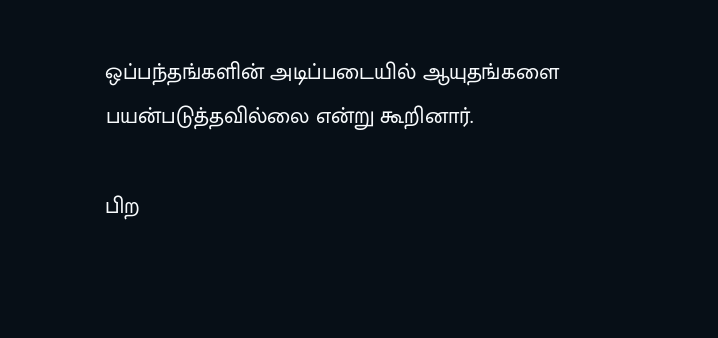ஒப்பந்தங்களின் அடிப்படையில் ஆயுதங்களை பயன்படுத்தவில்லை என்று கூறினார்.

பிற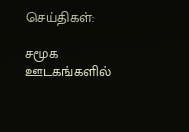செய்திகள்:

சமூக ஊடகங்களில்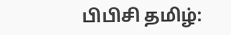பிபிசி தமிழ்: